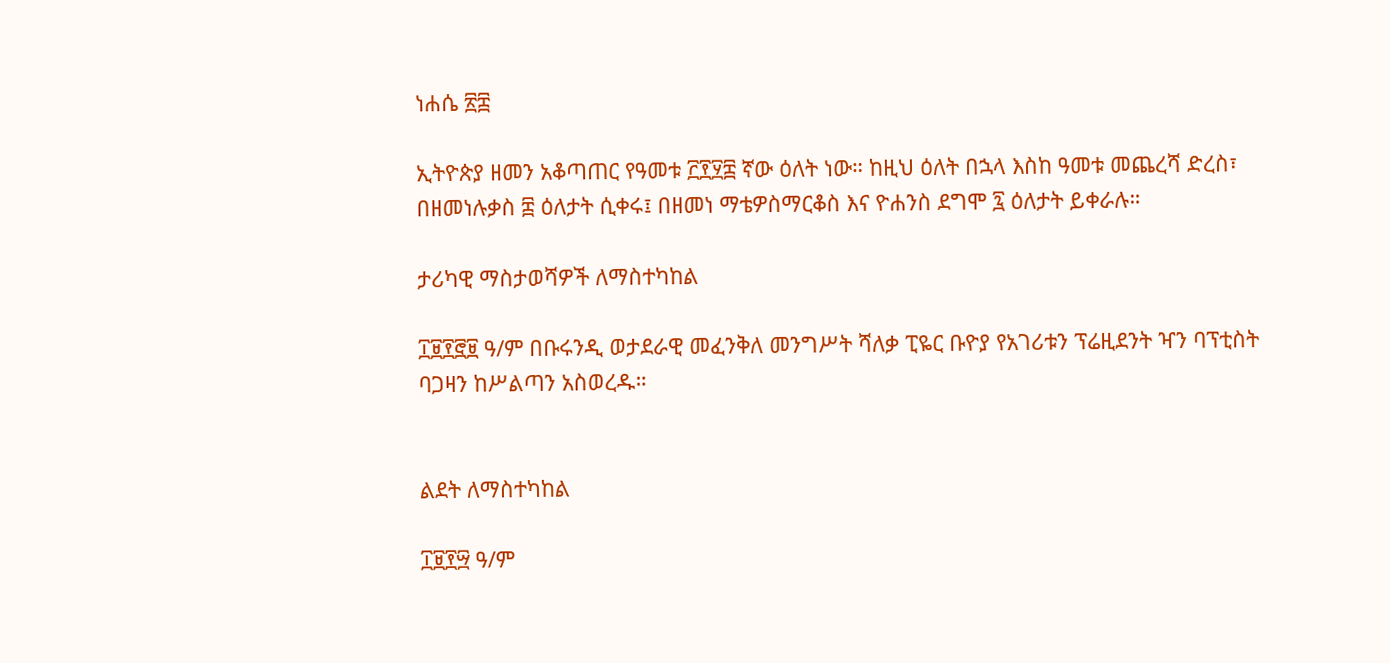ነሐሴ ፳፰

ኢትዮጵያ ዘመን አቆጣጠር የዓመቱ ፫፻፶፰ ኛው ዕለት ነው። ከዚህ ዕለት በኋላ እስከ ዓመቱ መጨረሻ ድረስ፣ በዘመነሉቃስ ፰ ዕለታት ሲቀሩ፤ በዘመነ ማቴዎስማርቆስ እና ዮሐንስ ደግሞ ፯ ዕለታት ይቀራሉ።

ታሪካዊ ማስታወሻዎች ለማስተካከል

፲፱፻፸፱ ዓ/ም በቡሩንዲ ወታደራዊ መፈንቅለ መንግሥት ሻለቃ ፒዬር ቡዮያ የአገሪቱን ፕሬዚደንት ዣን ባፕቲስት ባጋዛን ከሥልጣን አስወረዱ።


ልደት ለማስተካከል

፲፱፻፵ ዓ/ም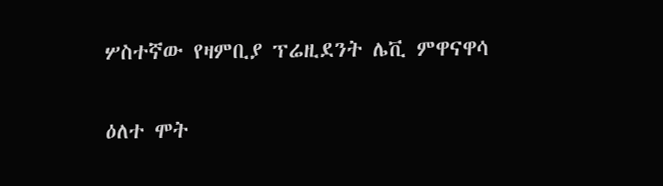ሦስተኛው የዛምቢያ ፕሬዚደንት ሌቪ ምዋናዋሳ

ዕለተ ሞት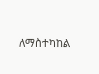ለማስተካከል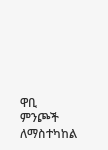ዋቢ ምንጮች ለማስተካከል